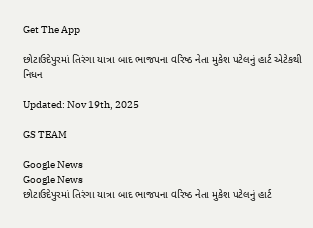Get The App

છોટાઉદેપુરમાં તિરંગા યાત્રા બાદ ભાજપના વરિષ્ઠ નેતા મુકેશ પટેલનું હાર્ટ એટેકથી નિધન

Updated: Nov 19th, 2025

GS TEAM

Google News
Google News
છોટાઉદેપુરમાં તિરંગા યાત્રા બાદ ભાજપના વરિષ્ઠ નેતા મુકેશ પટેલનું હાર્ટ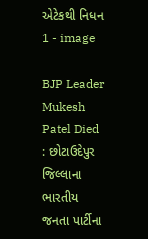એટેકથી નિધન 1 - image

BJP Leader Mukesh Patel Died : છોટાઉદેપુર જિલ્લાના ભારતીય જનતા પાર્ટીના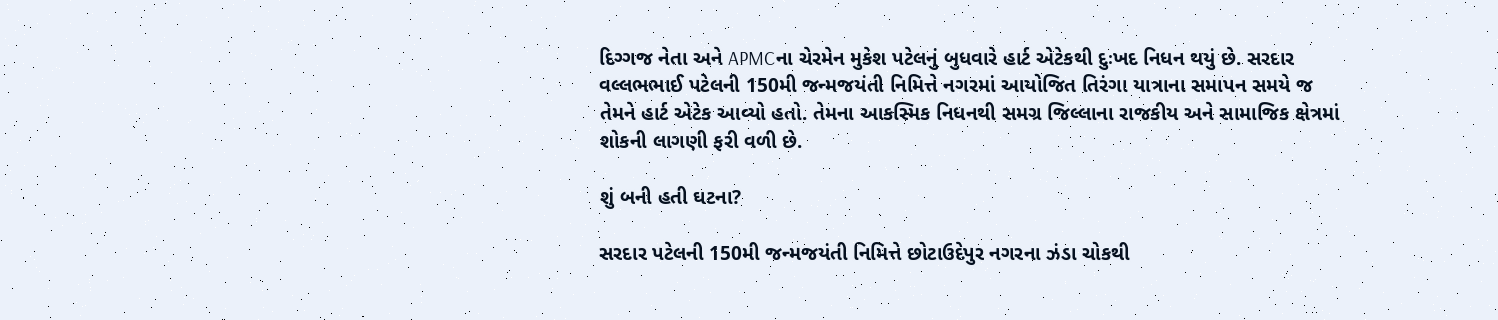દિગ્ગજ નેતા અને APMCના ચેરમેન મુકેશ પટેલનું બુધવારે હાર્ટ એટેકથી દુઃખદ નિધન થયું છે. સરદાર વલ્લભભાઈ પટેલની 150મી જન્મજયંતી નિમિત્તે નગરમાં આયોજિત તિરંગા યાત્રાના સમાપન સમયે જ તેમને હાર્ટ એટેક આવ્યો હતો. તેમના આકસ્મિક નિધનથી સમગ્ર જિલ્લાના રાજકીય અને સામાજિક ક્ષેત્રમાં શોકની લાગણી ફરી વળી છે.

શું બની હતી ઘટના?

સરદાર પટેલની 150મી જન્મજયંતી નિમિત્તે છોટાઉદેપુર નગરના ઝંડા ચોકથી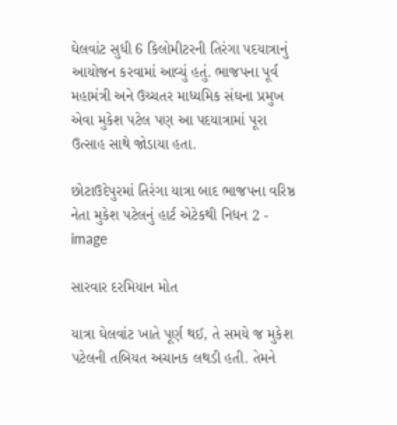ઘેલવાંટ સુધી 6 કિલોમીટરની તિરંગા પદયાત્રાનું આયોજન કરવામાં આવ્યું હતું. ભાજપના પૂર્વ મહામંત્રી અને ઉચ્ચતર માધ્યમિક સંઘના પ્રમુખ એવા મુકેશ પટેલ પણ આ પદયાત્રામાં પૂરા ઉત્સાહ સાથે જોડાયા હતા.

છોટાઉદેપુરમાં તિરંગા યાત્રા બાદ ભાજપના વરિષ્ઠ નેતા મુકેશ પટેલનું હાર્ટ એટેકથી નિધન 2 - image

સારવાર દરમિયાન મોત

યાત્રા ઘેલવાંટ ખાતે પૂર્ણ થઈ, તે સમયે જ મુકેશ પટેલની તબિયત અચાનક લથડી હતી. તેમને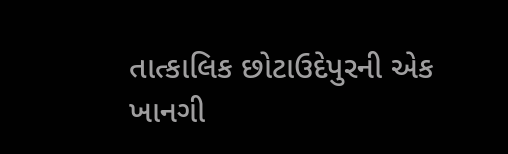તાત્કાલિક છોટાઉદેપુરની એક ખાનગી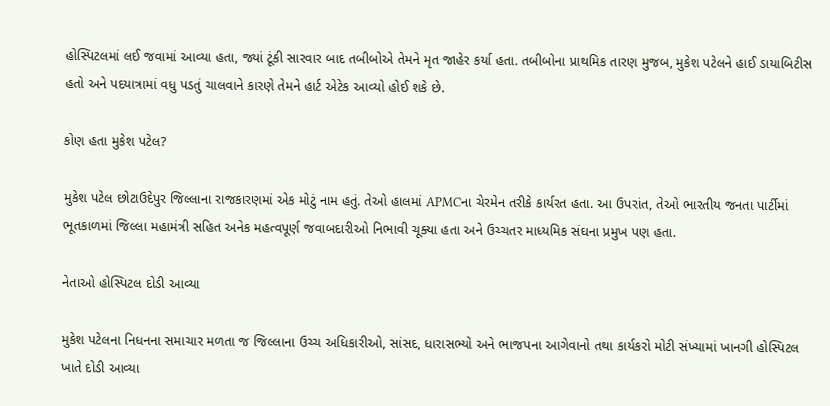હોસ્પિટલમાં લઈ જવામાં આવ્યા હતા, જ્યાં ટૂંકી સારવાર બાદ તબીબોએ તેમને મૃત જાહેર કર્યા હતા. તબીબોના પ્રાથમિક તારણ મુજબ, મુકેશ પટેલને હાઈ ડાયાબિટીસ હતો અને પદયાત્રામાં વધુ પડતું ચાલવાને કારણે તેમને હાર્ટ એટેક આવ્યો હોઈ શકે છે.

કોણ હતા મુકેશ પટેલ?

મુકેશ પટેલ છોટાઉદેપુર જિલ્લાના રાજકારણમાં એક મોટું નામ હતું. તેઓ હાલમાં APMCના ચેરમેન તરીકે કાર્યરત હતા. આ ઉપરાંત, તેઓ ભારતીય જનતા પાર્ટીમાં ભૂતકાળમાં જિલ્લા મહામંત્રી સહિત અનેક મહત્વપૂર્ણ જવાબદારીઓ નિભાવી ચૂક્યા હતા અને ઉચ્ચતર માધ્યમિક સંઘના પ્રમુખ પણ હતા.

નેતાઓ હોસ્પિટલ દોડી આવ્યા

મુકેશ પટેલના નિધનના સમાચાર મળતા જ જિલ્લાના ઉચ્ચ અધિકારીઓ, સાંસદ, ધારાસભ્યો અને ભાજપના આગેવાનો તથા કાર્યકરો મોટી સંખ્યામાં ખાનગી હોસ્પિટલ ખાતે દોડી આવ્યા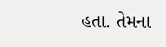હતા. તેમના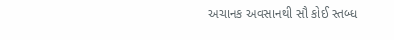અચાનક અવસાનથી સૌ કોઈ સ્તબ્ધ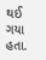થઈ ગયા હતા.